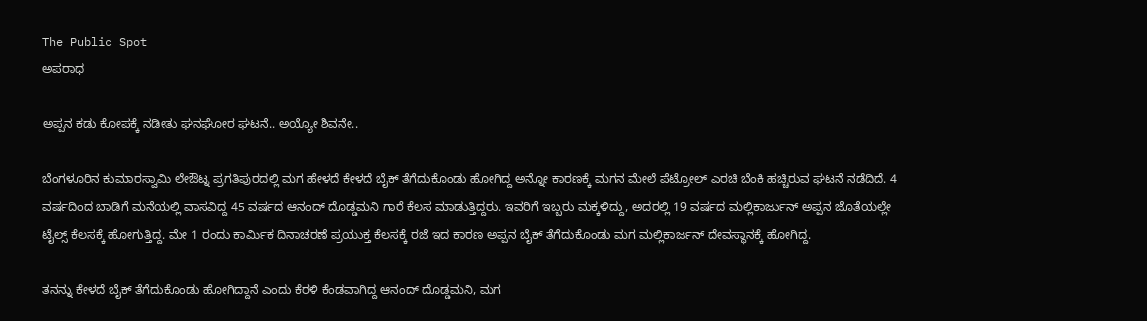The Public Spot
ಅಪರಾಧ

ಅಪ್ಪನ ಕಡು ಕೋಪಕ್ಕೆ ನಡೀತು ಘನಘೋರ ಘಟನೆ.. ಅಯ್ಯೋ ಶಿವನೇ..

ಬೆಂಗಳೂರಿನ ಕುಮಾರಸ್ವಾಮಿ ಲೇಔಟ್ನ ಪ್ರಗತಿಪುರದಲ್ಲಿ ಮಗ ಹೇಳದೆ ಕೇಳದೆ ಬೈಕ್ ತೆಗೆದುಕೊಂಡು ಹೋಗಿದ್ದ ಅನ್ನೋ ಕಾರಣಕ್ಕೆ ಮಗನ ಮೇಲೆ ಪೆಟ್ರೋಲ್ ಎರಚಿ ಬೆಂಕಿ ಹಚ್ಚಿರುವ ಘಟನೆ ನಡೆದಿದೆ. 4 ವರ್ಷದಿಂದ ಬಾಡಿಗೆ ಮನೆಯಲ್ಲಿ ವಾಸವಿದ್ದ 45 ವರ್ಷದ ಆನಂದ್ ದೊಡ್ಡಮನಿ ಗಾರೆ ಕೆಲಸ ಮಾಡುತ್ತಿದ್ದರು. ಇವರಿಗೆ ಇಬ್ಬರು ಮಕ್ಕಳಿದ್ದು, ಅದರಲ್ಲಿ 19 ವರ್ಷದ ಮಲ್ಲಿಕಾರ್ಜುನ್ ಅಪ್ಪನ ಜೊತೆಯಲ್ಲೇ ಟೈಲ್ಸ್ ಕೆಲಸಕ್ಕೆ ಹೋಗುತ್ತಿದ್ದ. ಮೇ 1 ರಂದು ಕಾರ್ಮಿಕ ದಿನಾಚರಣೆ ಪ್ರಯುಕ್ತ ಕೆಲಸಕ್ಕೆ ರಜೆ ಇದ ಕಾರಣ ಅಪ್ಪನ ಬೈಕ್ ತೆಗೆದುಕೊಂಡು ಮಗ ಮಲ್ಲಿಕಾರ್ಜನ್ ದೇವಸ್ಥಾನಕ್ಕೆ ಹೋಗಿದ್ದ.

ತನನ್ನು ಕೇಳದೆ ಬೈಕ್ ತೆಗೆದುಕೊಂಡು ಹೋಗಿದ್ದಾನೆ ಎಂದು ಕೆರಳಿ ಕೆಂಡವಾಗಿದ್ದ ಆನಂದ್ ದೊಡ್ಡಮನಿ, ಮಗ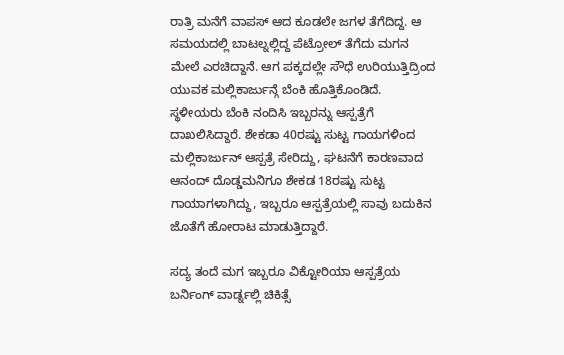ರಾತ್ರಿ ಮನೆಗೆ ವಾಪಸ್ ಆದ ಕೂಡಲೇ ಜಗಳ ತೆಗೆದಿದ್ದ. ಆ ಸಮಯದಲ್ಲಿ ಬಾಟಲ್ನಲ್ಲಿದ್ದ ಪೆಟ್ರೋಲ್ ತೆಗೆದು ಮಗನ ಮೇಲೆ ಎರಚಿದ್ದಾನೆ. ಆಗ ಪಕ್ಕದಲ್ಲೇ ಸೌಧೆ ಉರಿಯುತ್ತಿದ್ರಿಂದ ಯುವಕ ಮಲ್ಲಿಕಾರ್ಜುನ್ಗೆ ಬೆಂಕಿ ಹೊತ್ತಿಕೊಂಡಿದೆ. ಸ್ಥಳೀಯರು ಬೆಂಕಿ ನಂದಿಸಿ ಇಬ್ಬರನ್ನು ಆಸ್ಪತ್ರೆಗೆ ದಾಖಲಿಸಿದ್ದಾರೆ. ಶೇಕಡಾ 40ರಷ್ಟು ಸುಟ್ಟ ಗಾಯಗಳಿಂದ ಮಲ್ಲಿಕಾರ್ಜುನ್ ಆಸ್ಪತ್ರೆ ಸೇರಿದ್ದು, ಘಟನೆಗೆ ಕಾರಣವಾದ ಆನಂದ್ ದೊಡ್ಡಮನಿಗೂ ಶೇಕಡ 18ರಷ್ಟು ಸುಟ್ಟ ಗಾಯಾಗಳಾಗಿದ್ದು, ಇಬ್ಬರೂ ಆಸ್ಪತ್ರೆಯಲ್ಲಿ ಸಾವು ಬದುಕಿನ ಜೊತೆಗೆ ಹೋರಾಟ ಮಾಡುತ್ತಿದ್ದಾರೆ.

ಸದ್ಯ ತಂದೆ ಮಗ ಇಬ್ಬರೂ ವಿಕ್ಟೋರಿಯಾ ಆಸ್ಪತ್ರೆಯ ಬರ್ನಿಂಗ್ ವಾರ್ಡ್ನಲ್ಲಿ ಚಿಕಿತ್ಸೆ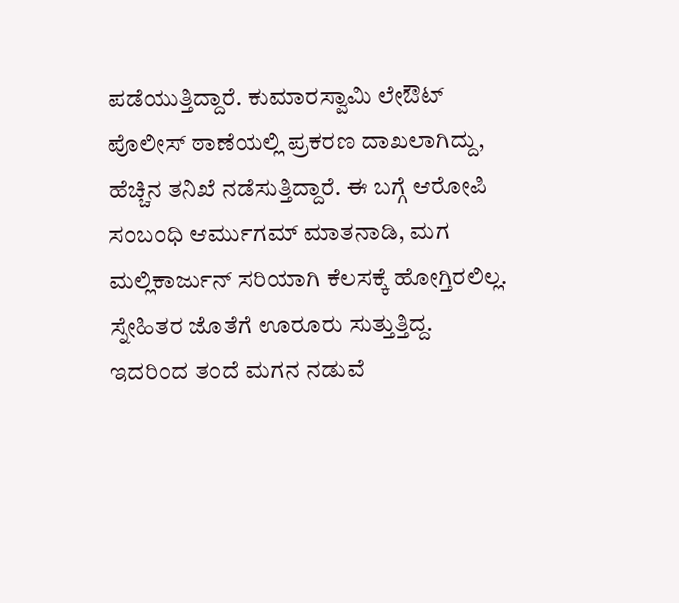ಪಡೆಯುತ್ತಿದ್ದಾರೆ. ಕುಮಾರಸ್ವಾಮಿ ಲೇಔಟ್ ಪೊಲೀಸ್ ಠಾಣೆಯಲ್ಲಿ ಪ್ರಕರಣ ದಾಖಲಾಗಿದ್ದು, ಹೆಚ್ಚಿನ ತನಿಖೆ ನಡೆಸುತ್ತಿದ್ದಾರೆ. ಈ ಬಗ್ಗೆ ಆರೋಪಿ ಸಂಬಂಧಿ ಆರ್ಮುಗಮ್ ಮಾತನಾಡಿ, ಮಗ ಮಲ್ಲಿಕಾರ್ಜುನ್ ಸರಿಯಾಗಿ ಕೆಲಸಕ್ಕೆ ಹೋಗ್ತಿರಲಿಲ್ಲ. ಸ್ನೇಹಿತರ ಜೊತೆಗೆ ಊರೂರು ಸುತ್ತುತ್ತಿದ್ದ. ಇದರಿಂದ ತಂದೆ ಮಗನ ನಡುವೆ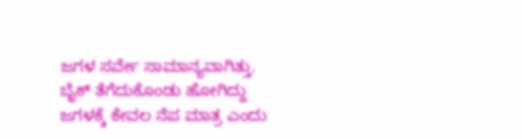ಜಗಳ ಸರ್ವೇ ಸಾಮಾನ್ಯವಾಗಿತ್ತು. ಬೈಕ್ ತೆಗೆದುಕೊಂಡು ಹೋಗಿದ್ದು ಜಗಳಕ್ಕೆ ಕೇವಲ ನೆಪ ಮಾತ್ರ ಎಂದು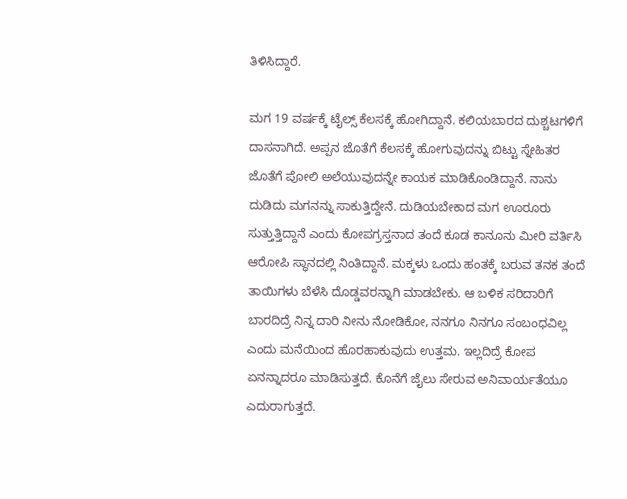ತಿಳಿಸಿದ್ದಾರೆ.

ಮಗ 19 ವರ್ಷಕ್ಕೆ ಟೈಲ್ಸ್ ಕೆಲಸಕ್ಕೆ ಹೋಗಿದ್ದಾನೆ. ಕಲಿಯಬಾರದ ದುಶ್ಚಟಗಳಿಗೆ ದಾಸನಾಗಿದೆ. ಅಪ್ಪನ ಜೊತೆಗೆ ಕೆಲಸಕ್ಕೆ ಹೋಗುವುದನ್ನು ಬಿಟ್ಟು ಸ್ನೇಹಿತರ ಜೊತೆಗೆ ಪೋಲಿ ಅಲೆಯುವುದನ್ನೇ ಕಾಯಕ ಮಾಡಿಕೊಂಡಿದ್ದಾನೆ. ನಾನು ದುಡಿದು ಮಗನನ್ನು ಸಾಕುತ್ತಿದ್ದೇನೆ. ದುಡಿಯಬೇಕಾದ ಮಗ ಊರೂರು ಸುತ್ತುತ್ತಿದ್ದಾನೆ ಎಂದು ಕೋಪಗ್ರಸ್ತನಾದ ತಂದೆ ಕೂಡ ಕಾನೂನು ಮೀರಿ ವರ್ತಿಸಿ ಆರೋಪಿ ಸ್ಥಾನದಲ್ಲಿ ನಿಂತಿದ್ದಾನೆ. ಮಕ್ಕಳು ಒಂದು ಹಂತಕ್ಕೆ ಬರುವ ತನಕ ತಂದೆ ತಾಯಿಗಳು ಬೆಳೆಸಿ ದೊಡ್ಡವರನ್ನಾಗಿ ಮಾಡಬೇಕು. ಆ ಬಳಿಕ ಸರಿದಾರಿಗೆ ಬಾರದಿದ್ರೆ ನಿನ್ನ ದಾರಿ ನೀನು ನೋಡಿಕೋ, ನನಗೂ ನಿನಗೂ ಸಂಬಂಧವಿಲ್ಲ ಎಂದು ಮನೆಯಿಂದ ಹೊರಹಾಕುವುದು ಉತ್ತಮ. ಇಲ್ಲದಿದ್ರೆ ಕೋಪ ಏನನ್ನಾದರೂ ಮಾಡಿಸುತ್ತದೆ. ಕೊನೆಗೆ ಜೈಲು ಸೇರುವ ಅನಿವಾರ್ಯತೆಯೂ ಎದುರಾಗುತ್ತದೆ.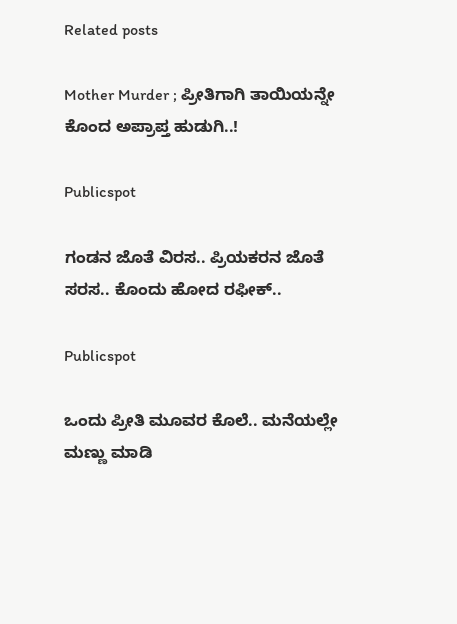Related posts

Mother Murder ; ಪ್ರೀತಿಗಾಗಿ ತಾಯಿಯನ್ನೇ ಕೊಂದ ಅಪ್ರಾಪ್ತ ಹುಡುಗಿ..!

Publicspot

ಗಂಡನ ಜೊತೆ ವಿರಸ.. ಪ್ರಿಯಕರನ ಜೊತೆ ಸರಸ.. ಕೊಂದು ಹೋದ ರಫೀಕ್‌..

Publicspot

ಒಂದು ಪ್ರೀತಿ ಮೂವರ ಕೊಲೆ.. ಮನೆಯಲ್ಲೇ ಮಣ್ಣು ಮಾಡಿ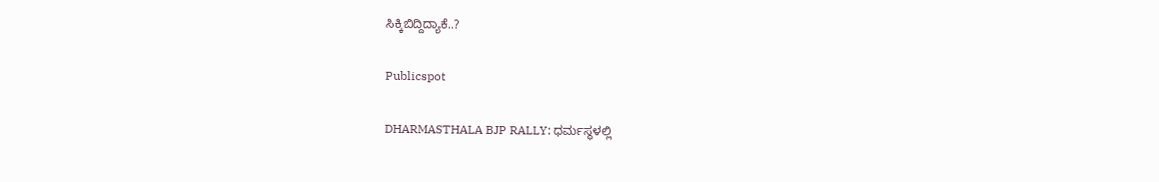ಸಿಕ್ಕಿಬಿದ್ದಿದ್ಯಾಕೆ..?

Publicspot

DHARMASTHALA BJP RALLY: ಧರ್ಮಸ್ಥಳಲ್ಲಿ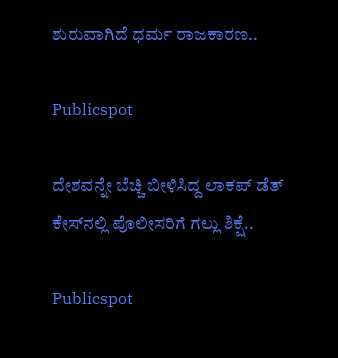ಶುರುವಾಗಿದೆ ಧರ್ಮ ರಾಜಕಾರಣ..

Publicspot

ದೇಶವನ್ನೇ ಬೆಚ್ಚಿ ಬೀಳಿಸಿದ್ದ ಲಾಕಪ್‌ ಡೆತ್‌ ಕೇಸ್‌‌ನಲ್ಲಿ ಪೊಲೀಸರಿಗೆ ಗಲ್ಲು ಶಿಕ್ಷೆ..

Publicspot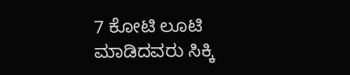7 ಕೋಟಿ ಲೂಟಿ ಮಾಡಿದವರು ಸಿಕ್ಕಿ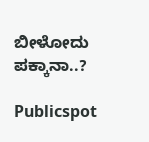ಬೀಳೋದು ಪಕ್ಕಾನಾ..?

Publicspot